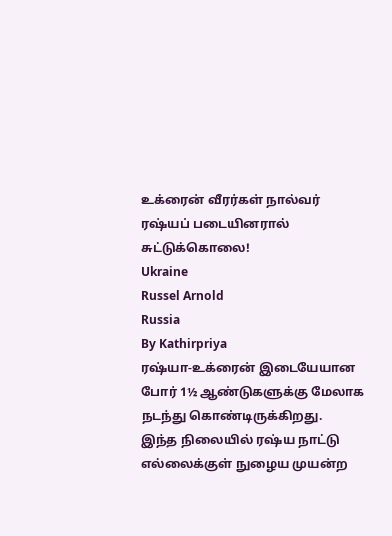உக்ரைன் வீரர்கள் நால்வர் ரஷ்யப் படையினரால் சுட்டுக்கொலை!
Ukraine
Russel Arnold
Russia
By Kathirpriya
ரஷ்யா-உக்ரைன் இடையேயான போர் 1½ ஆண்டுகளுக்கு மேலாக நடந்து கொண்டிருக்கிறது.
இந்த நிலையில் ரஷ்ய நாட்டு எல்லைக்குள் நுழைய முயன்ற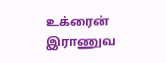உக்ரைன் இராணுவ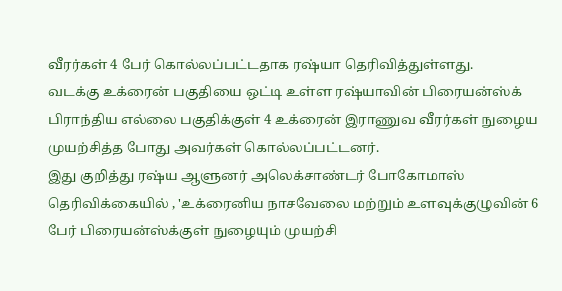வீரர்கள் 4 பேர் கொல்லப்பட்டதாக ரஷ்யா தெரிவித்துள்ளது.
வடக்கு உக்ரைன் பகுதியை ஒட்டி உள்ள ரஷ்யாவின் பிரையன்ஸ்க் பிராந்திய எல்லை பகுதிக்குள் 4 உக்ரைன் இராணுவ வீரர்கள் நுழைய முயற்சித்த போது அவர்கள் கொல்லப்பட்டனர்.
இது குறித்து ரஷ்ய ஆளுனர் அலெக்சாண்டர் போகோமாஸ் தெரிவிக்கையில் , 'உக்ரைனிய நாசவேலை மற்றும் உளவுக்குழுவின் 6 பேர் பிரையன்ஸ்க்குள் நுழையும் முயற்சி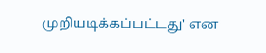முறியடிக்கப்பட்டது' என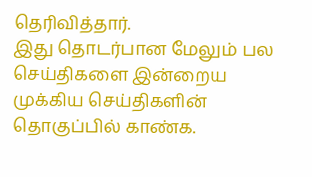தெரிவித்தார்.
இது தொடர்பான மேலும் பல செய்திகளை இன்றைய முக்கிய செய்திகளின் தொகுப்பில் காண்க.